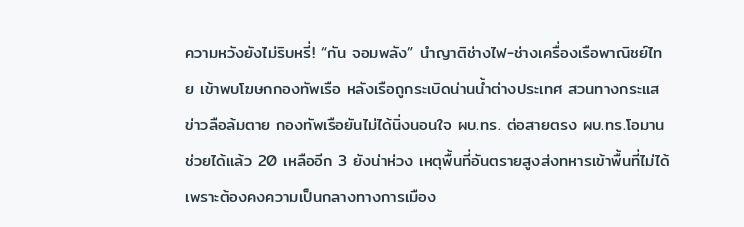ความหวังยังไม่ริบหรี่! “กัน จอมพลัง” นำญาติช่างไฟ-ช่างเครื่องเรือพาณิชย์ไทย เข้าพบโฆษกกองทัพเรือ หลังเรือถูกระเบิดน่านน้ำต่างประเทศ สวนทางกระแสข่าวลือล้มตาย กองทัพเรือยันไม่ได้นิ่งนอนใจ ผบ.ทร. ต่อสายตรง ผบ.ทร.โอมาน ช่วยได้แล้ว 20 เหลืออีก 3 ยังน่าห่วง เหตุพื้นที่อันตรายสูงส่งทหารเข้าพื้นที่ไม่ได้เพราะต้องคงความเป็นกลางทางการเมือง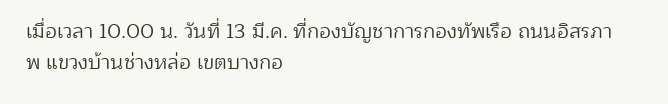เมื่อเวลา 10.00 น. วันที่ 13 มี.ค. ที่กองบัญชาการกองทัพเรือ ถนนอิสรภาพ แขวงบ้านช่างหล่อ เขตบางกอ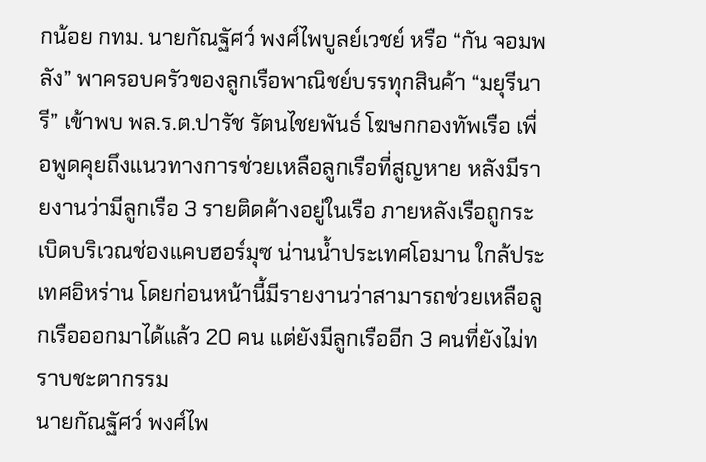กน้อย กทม. นายกัณฐัศว์ พงศ์ไพบูลย์เวชย์ หรือ “กัน จอมพลัง” พาครอบครัวของลูกเรือพาณิชย์บรรทุกสินค้า “มยุรีนารี” เข้าพบ พล.ร.ต.ปารัช รัตนไชยพันธ์ โฆษกกองทัพเรือ เพื่อพูดคุยถึงแนวทางการช่วยเหลือลูกเรือที่สูญหาย หลังมีรายงานว่ามีลูกเรือ 3 รายติดค้างอยู่ในเรือ ภายหลังเรือถูกระเบิดบริเวณช่องแคบฮอร์มุซ น่านน้ำประเทศโอมาน ใกล้ประเทศอิหร่าน โดยก่อนหน้านี้มีรายงานว่าสามารถช่วยเหลือลูกเรือออกมาได้แล้ว 20 คน แต่ยังมีลูกเรืออีก 3 คนที่ยังไม่ทราบชะตากรรม
นายกัณฐัศว์ พงศ์ไพ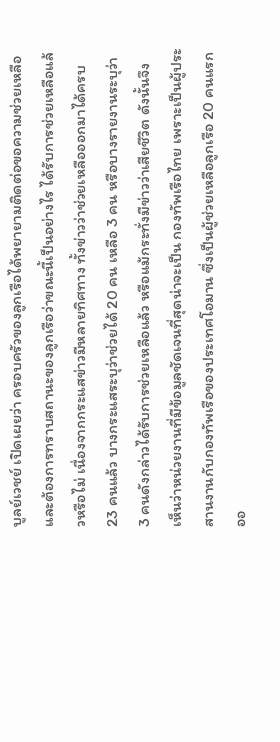บูลย์เวชย์ เปิดเผยว่า ครอบครัวของลูกเรือได้พยายามติดต่อขอความช่วยเหลือ และต้องการทราบสถานะของลูกเรือว่าขณะนี้เป็นอย่างไร ได้รับการช่วยเหลือแล้วหรือไม่ เนื่องจากกระแสข่าวมีหลายทิศทาง ทั้งข่าวว่าช่วยเหลือออกมาได้ครบ 23 คนแล้ว บางกระแสระบุว่าช่วยได้ 20 คน เหลือ 3 คน หรือบางรายงานระบุว่า 3 คนดังกล่าวได้รับการช่วยเหลือแล้ว หรือแม้กระทั่งมีข่าวว่าเสียชีวิต ดังนั้นจึงเห็นว่าหน่วยงานที่มีข้อมูลชัดเจนที่สุดน่าจะเป็น กองทัพเรือไทย เพราะเป็นผู้ประสานงานกับกองทัพเรือของประเทศโอมาน ซึ่งเป็นผู้ช่วยเหลือลูกเรือ 20 คนแรกออ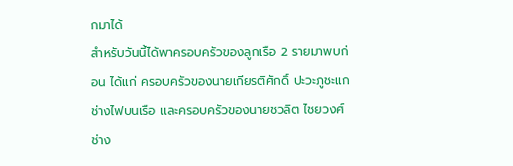กมาได้
สำหรับวันนี้ได้พาครอบครัวของลูกเรือ 2 รายมาพบก่อน ได้แก่ ครอบครัวของนายเกียรติศักดิ์ ปะวะภูชะแก ช่างไฟบนเรือ และครอบครัวของนายชวลิต ไชยวงศ์ ช่าง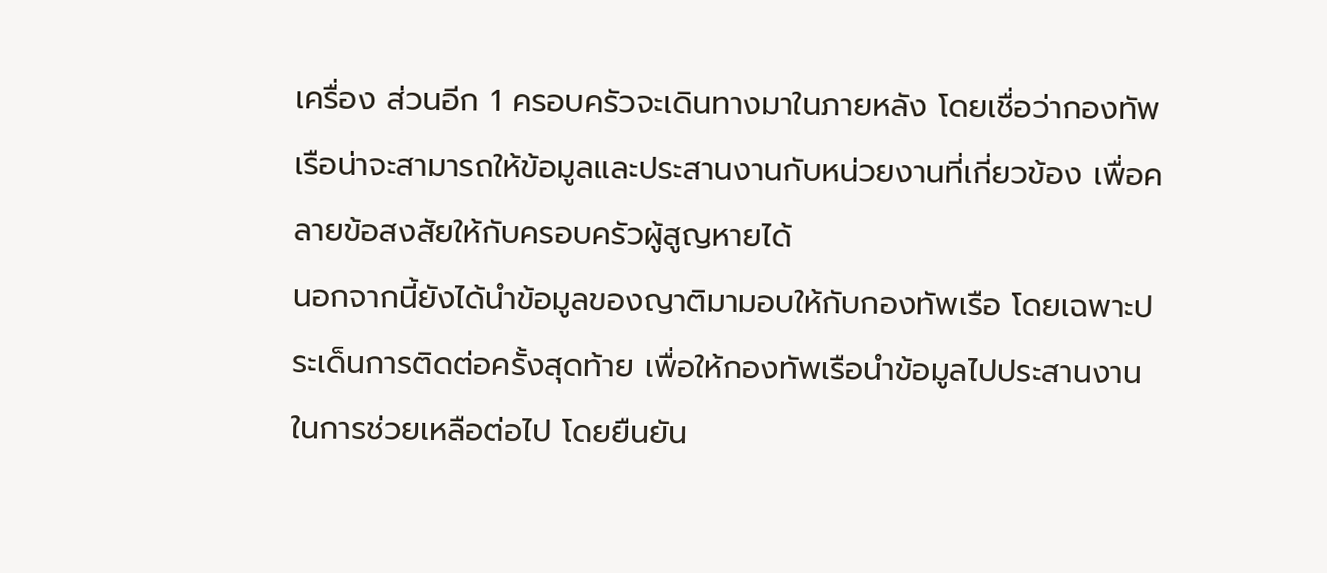เครื่อง ส่วนอีก 1 ครอบครัวจะเดินทางมาในภายหลัง โดยเชื่อว่ากองทัพเรือน่าจะสามารถให้ข้อมูลและประสานงานกับหน่วยงานที่เกี่ยวข้อง เพื่อคลายข้อสงสัยให้กับครอบครัวผู้สูญหายได้
นอกจากนี้ยังได้นำข้อมูลของญาติมามอบให้กับกองทัพเรือ โดยเฉพาะประเด็นการติดต่อครั้งสุดท้าย เพื่อให้กองทัพเรือนำข้อมูลไปประสานงานในการช่วยเหลือต่อไป โดยยืนยัน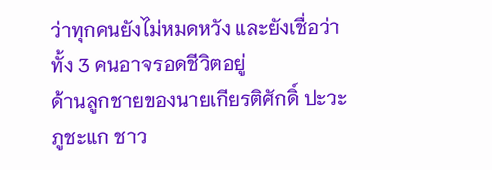ว่าทุกคนยังไม่หมดหวัง และยังเชื่อว่าทั้ง 3 คนอาจรอดชีวิตอยู่
ด้านลูกชายของนายเกียรติศักดิ์ ปะวะภูชะแก ชาว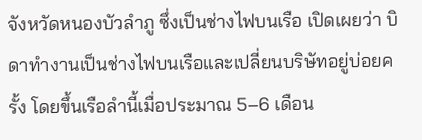จังหวัดหนองบัวลำภู ซึ่งเป็นช่างไฟบนเรือ เปิดเผยว่า บิดาทำงานเป็นช่างไฟบนเรือและเปลี่ยนบริษัทอยู่บ่อยครั้ง โดยขึ้นเรือลำนี้เมื่อประมาณ 5–6 เดือน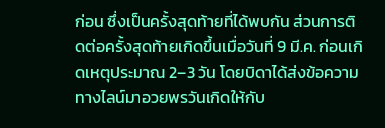ก่อน ซึ่งเป็นครั้งสุดท้ายที่ได้พบกัน ส่วนการติดต่อครั้งสุดท้ายเกิดขึ้นเมื่อวันที่ 9 มี.ค. ก่อนเกิดเหตุประมาณ 2–3 วัน โดยบิดาได้ส่งข้อความทางไลน์มาอวยพรวันเกิดให้กับ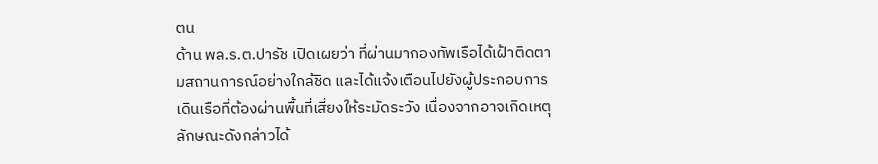ตน
ด้าน พล.ร.ต.ปารัช เปิดเผยว่า ที่ผ่านมากองทัพเรือได้เฝ้าติดตามสถานการณ์อย่างใกล้ชิด และได้แจ้งเตือนไปยังผู้ประกอบการเดินเรือที่ต้องผ่านพื้นที่เสี่ยงให้ระมัดระวัง เนื่องจากอาจเกิดเหตุลักษณะดังกล่าวได้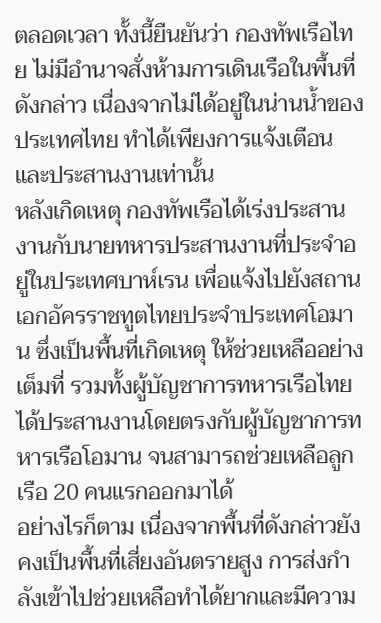ตลอดเวลา ทั้งนี้ยืนยันว่า กองทัพเรือไทย ไม่มีอำนาจสั่งห้ามการเดินเรือในพื้นที่ดังกล่าว เนื่องจากไม่ได้อยู่ในน่านน้ำของประเทศไทย ทำได้เพียงการแจ้งเตือนและประสานงานเท่านั้น
หลังเกิดเหตุ กองทัพเรือได้เร่งประสานงานกับนายทหารประสานงานที่ประจำอยู่ในประเทศบาห์เรน เพื่อแจ้งไปยังสถานเอกอัครราชทูตไทยประจำประเทศโอมาน ซึ่งเป็นพื้นที่เกิดเหตุ ให้ช่วยเหลืออย่างเต็มที่ รวมทั้งผู้บัญชาการทหารเรือไทยได้ประสานงานโดยตรงกับผู้บัญชาการทหารเรือโอมาน จนสามารถช่วยเหลือลูกเรือ 20 คนแรกออกมาได้
อย่างไรก็ตาม เนื่องจากพื้นที่ดังกล่าวยังคงเป็นพื้นที่เสี่ยงอันตรายสูง การส่งกำลังเข้าไปช่วยเหลือทำได้ยากและมีความ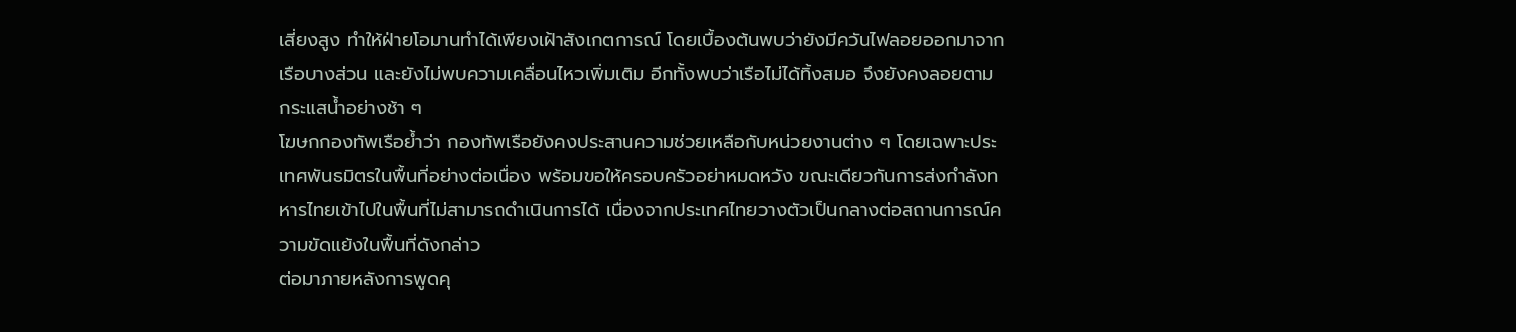เสี่ยงสูง ทำให้ฝ่ายโอมานทำได้เพียงเฝ้าสังเกตการณ์ โดยเบื้องต้นพบว่ายังมีควันไฟลอยออกมาจากเรือบางส่วน และยังไม่พบความเคลื่อนไหวเพิ่มเติม อีกทั้งพบว่าเรือไม่ได้ทิ้งสมอ จึงยังคงลอยตามกระแสน้ำอย่างช้า ๆ
โฆษกกองทัพเรือย้ำว่า กองทัพเรือยังคงประสานความช่วยเหลือกับหน่วยงานต่าง ๆ โดยเฉพาะประเทศพันธมิตรในพื้นที่อย่างต่อเนื่อง พร้อมขอให้ครอบครัวอย่าหมดหวัง ขณะเดียวกันการส่งกำลังทหารไทยเข้าไปในพื้นที่ไม่สามารถดำเนินการได้ เนื่องจากประเทศไทยวางตัวเป็นกลางต่อสถานการณ์ความขัดแย้งในพื้นที่ดังกล่าว
ต่อมาภายหลังการพูดคุ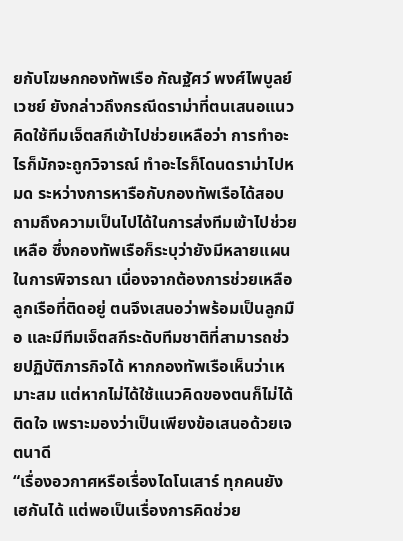ยกับโฆษกกองทัพเรือ กัณฐัศว์ พงศ์ไพบูลย์เวชย์ ยังกล่าวถึงกรณีดราม่าที่ตนเสนอแนวคิดใช้ทีมเจ็ตสกีเข้าไปช่วยเหลือว่า การทำอะไรก็มักจะถูกวิจารณ์ ทำอะไรก็โดนดราม่าไปหมด ระหว่างการหารือกับกองทัพเรือได้สอบถามถึงความเป็นไปได้ในการส่งทีมเข้าไปช่วยเหลือ ซึ่งกองทัพเรือก็ระบุว่ายังมีหลายแผนในการพิจารณา เนื่องจากต้องการช่วยเหลือลูกเรือที่ติดอยู่ ตนจึงเสนอว่าพร้อมเป็นลูกมือ และมีทีมเจ็ตสกีระดับทีมชาติที่สามารถช่วยปฏิบัติภารกิจได้ หากกองทัพเรือเห็นว่าเหมาะสม แต่หากไม่ได้ใช้แนวคิดของตนก็ไม่ได้ติดใจ เพราะมองว่าเป็นเพียงข้อเสนอด้วยเจตนาดี
“เรื่องอวกาศหรือเรื่องไดโนเสาร์ ทุกคนยังเฮกันได้ แต่พอเป็นเรื่องการคิดช่วย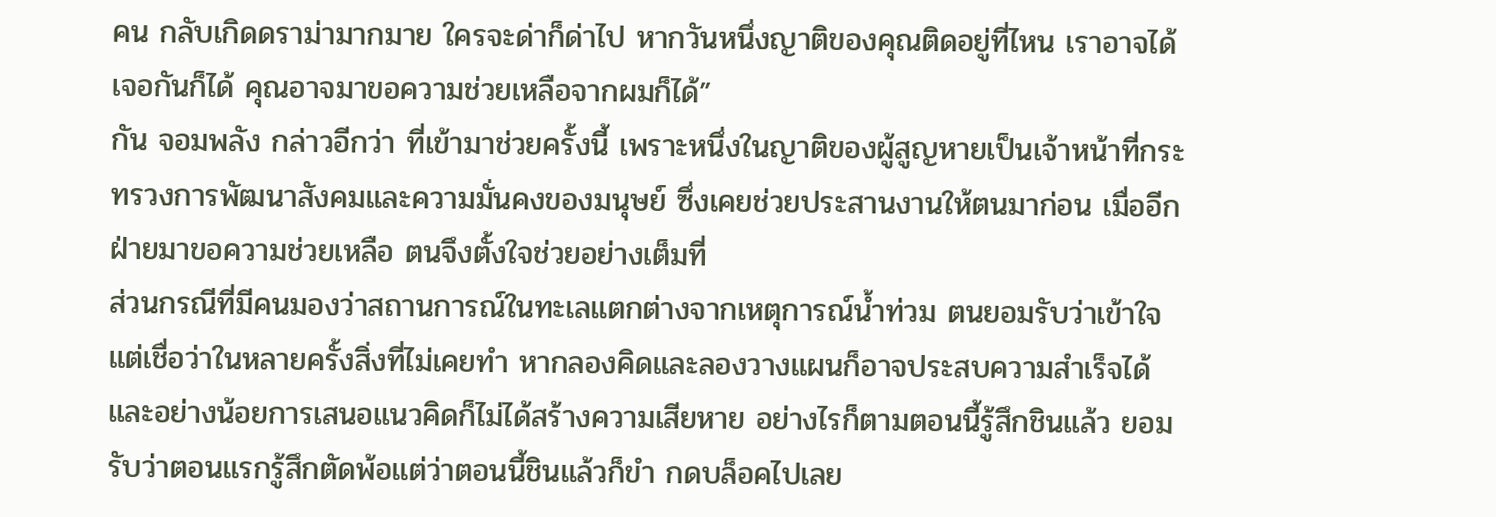คน กลับเกิดดราม่ามากมาย ใครจะด่าก็ด่าไป หากวันหนึ่งญาติของคุณติดอยู่ที่ไหน เราอาจได้เจอกันก็ได้ คุณอาจมาขอความช่วยเหลือจากผมก็ได้”
กัน จอมพลัง กล่าวอีกว่า ที่เข้ามาช่วยครั้งนี้ เพราะหนึ่งในญาติของผู้สูญหายเป็นเจ้าหน้าที่กระทรวงการพัฒนาสังคมและความมั่นคงของมนุษย์ ซึ่งเคยช่วยประสานงานให้ตนมาก่อน เมื่ออีกฝ่ายมาขอความช่วยเหลือ ตนจึงตั้งใจช่วยอย่างเต็มที่
ส่วนกรณีที่มีคนมองว่าสถานการณ์ในทะเลแตกต่างจากเหตุการณ์น้ำท่วม ตนยอมรับว่าเข้าใจ แต่เชื่อว่าในหลายครั้งสิ่งที่ไม่เคยทำ หากลองคิดและลองวางแผนก็อาจประสบความสำเร็จได้ และอย่างน้อยการเสนอแนวคิดก็ไม่ได้สร้างความเสียหาย อย่างไรก็ตามตอนนี้รู้สึกชินแล้ว ยอมรับว่าตอนแรกรู้สึกตัดพ้อแต่ว่าตอนนี้ชินแล้วก็ขำ กดบล็อคไปเลย